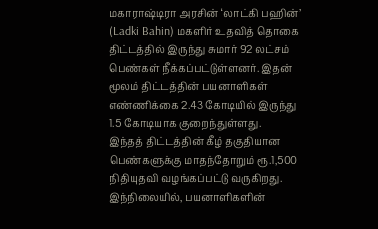மகாராஷ்டிரா அரசின் ‘லாட்கி பஹின்’ (Ladki Bahin) மகளிர் உதவித் தொகை திட்டத்தில் இருந்து சுமார் 92 லட்சம் பெண்கள் நீக்கப்பட்டுள்ளனர். இதன் மூலம் திட்டத்தின் பயனாளிகள் எண்ணிக்கை 2.43 கோடியில் இருந்து 1.5 கோடியாக குறைந்துள்ளது.
இந்தத் திட்டத்தின் கீழ் தகுதியான பெண்களுக்கு மாதந்தோறும் ரூ.1,500 நிதியுதவி வழங்கப்பட்டு வருகிறது. இந்நிலையில், பயனாளிகளின்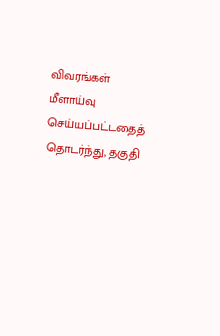விவரங்கள் மீளாய்வு செய்யப்பட்டதைத் தொடர்ந்து, தகுதி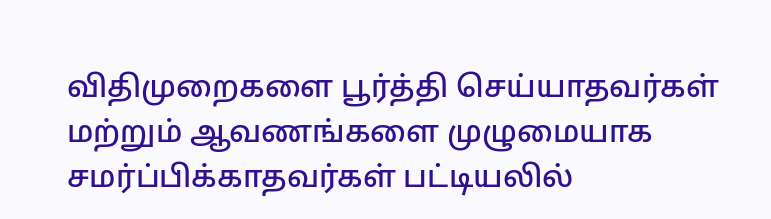விதிமுறைகளை பூர்த்தி செய்யாதவர்கள் மற்றும் ஆவணங்களை முழுமையாக சமர்ப்பிக்காதவர்கள் பட்டியலில்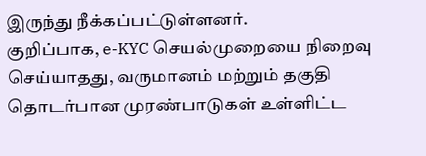இருந்து நீக்கப்பட்டுள்ளனர்.
குறிப்பாக, e-KYC செயல்முறையை நிறைவு செய்யாதது, வருமானம் மற்றும் தகுதி தொடர்பான முரண்பாடுகள் உள்ளிட்ட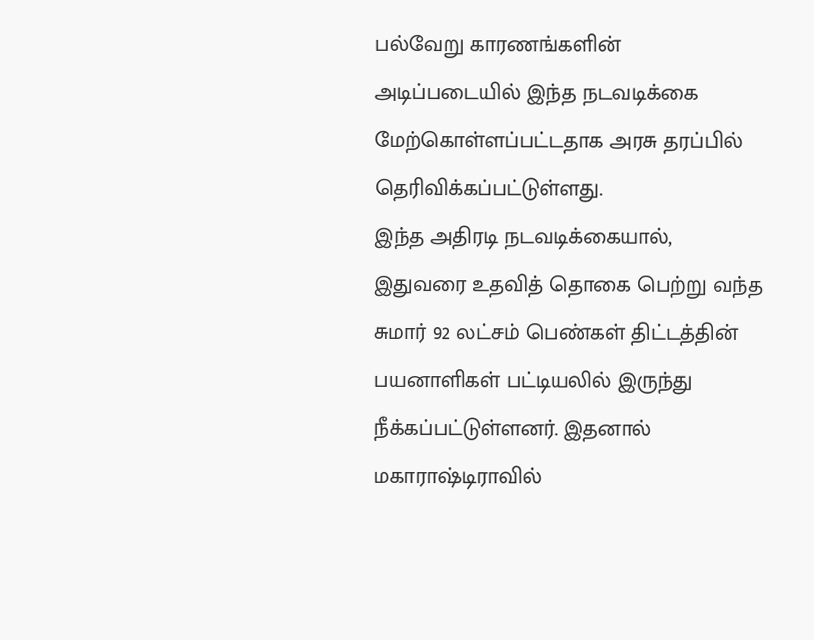பல்வேறு காரணங்களின் அடிப்படையில் இந்த நடவடிக்கை மேற்கொள்ளப்பட்டதாக அரசு தரப்பில் தெரிவிக்கப்பட்டுள்ளது.
இந்த அதிரடி நடவடிக்கையால், இதுவரை உதவித் தொகை பெற்று வந்த சுமார் 92 லட்சம் பெண்கள் திட்டத்தின் பயனாளிகள் பட்டியலில் இருந்து நீக்கப்பட்டுள்ளனர். இதனால் மகாராஷ்டிராவில்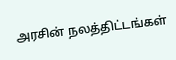அரசின் நலத்திட்டங்கள்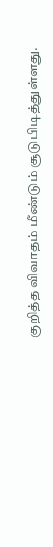குறித்த விவாதம் மீண்டும் சூடுபிடித்துள்ளது.